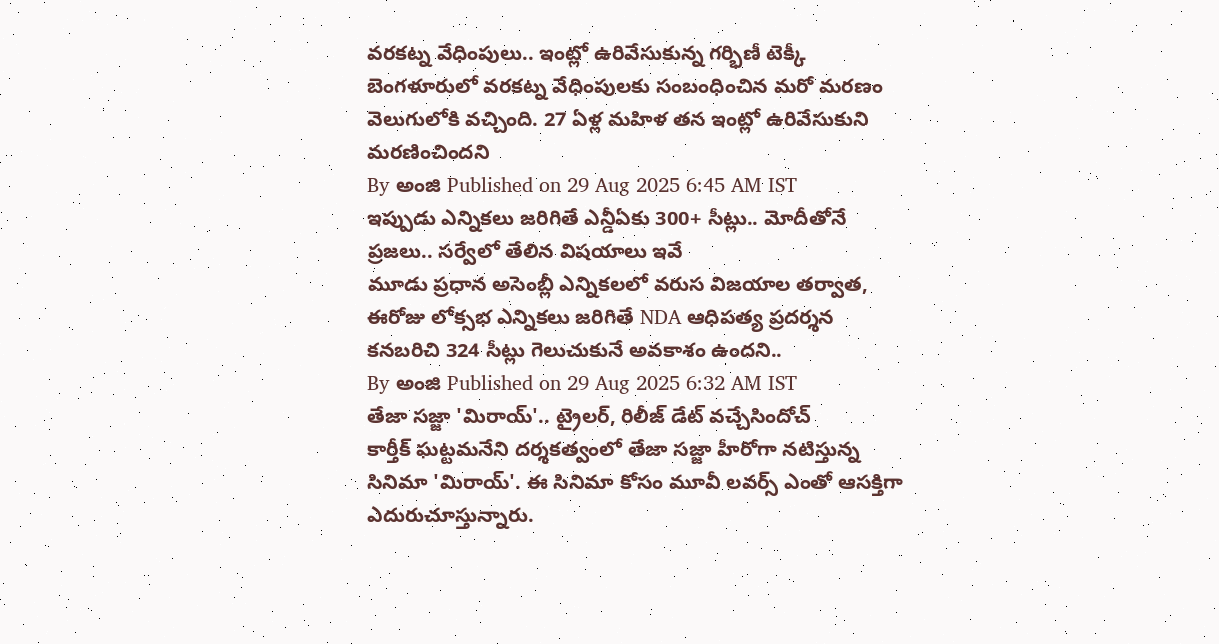వరకట్న వేధింపులు.. ఇంట్లో ఉరివేసుకున్న గర్భిణీ టెక్కీ
బెంగళూరులో వరకట్న వేధింపులకు సంబంధించిన మరో మరణం వెలుగులోకి వచ్చింది. 27 ఏళ్ల మహిళ తన ఇంట్లో ఉరివేసుకుని మరణించిందని
By అంజి Published on 29 Aug 2025 6:45 AM IST
ఇప్పుడు ఎన్నికలు జరిగితే ఎన్డీఏకు 300+ సీట్లు.. మోదీతోనే ప్రజలు.. సర్వేలో తేలిన విషయాలు ఇవే
మూడు ప్రధాన అసెంబ్లీ ఎన్నికలలో వరుస విజయాల తర్వాత, ఈరోజు లోక్సభ ఎన్నికలు జరిగితే NDA ఆధిపత్య ప్రదర్శన కనబరిచి 324 సీట్లు గెలుచుకునే అవకాశం ఉందని..
By అంజి Published on 29 Aug 2025 6:32 AM IST
తేజా సజ్జా 'మిరాయ్'.. ట్రైలర్, రిలీజ్ డేట్ వచ్చేసిందోచ్
కార్తీక్ ఘట్టమనేని దర్శకత్వంలో తేజా సజ్జా హీరోగా నటిస్తున్న సినిమా 'మిరాయ్'. ఈ సినిమా కోసం మూవీ లవర్స్ ఎంతో ఆసక్తిగా ఎదురుచూస్తున్నారు.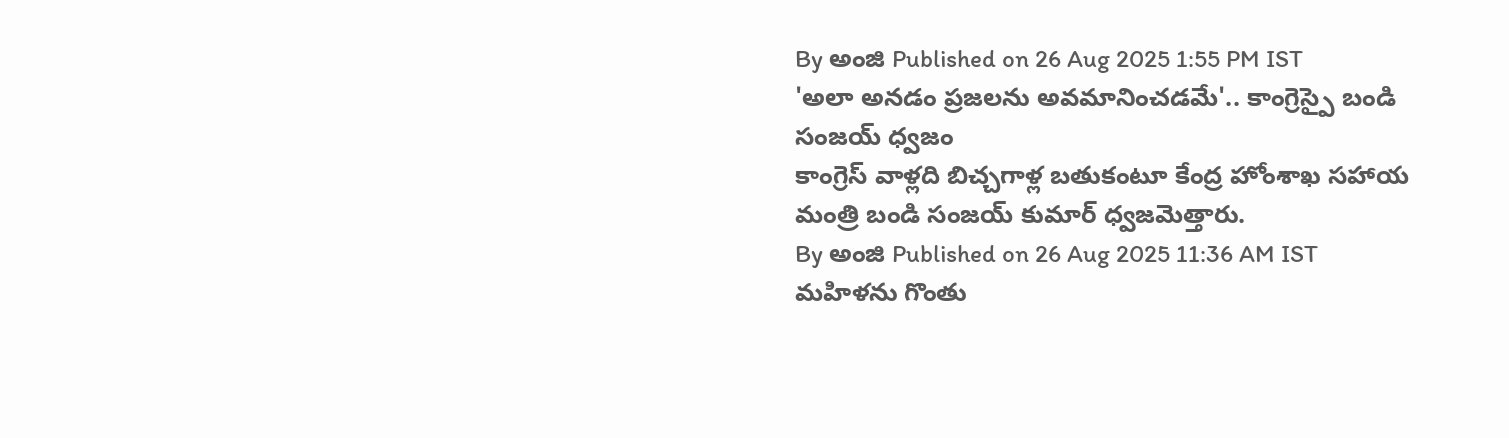By అంజి Published on 26 Aug 2025 1:55 PM IST
'అలా అనడం ప్రజలను అవమానించడమే'.. కాంగ్రెస్పై బండి సంజయ్ ధ్వజం
కాంగ్రెస్ వాళ్లది బిచ్చగాళ్ల బతుకంటూ కేంద్ర హోంశాఖ సహాయ మంత్రి బండి సంజయ్ కుమార్ ధ్వజమెత్తారు.
By అంజి Published on 26 Aug 2025 11:36 AM IST
మహిళను గొంతు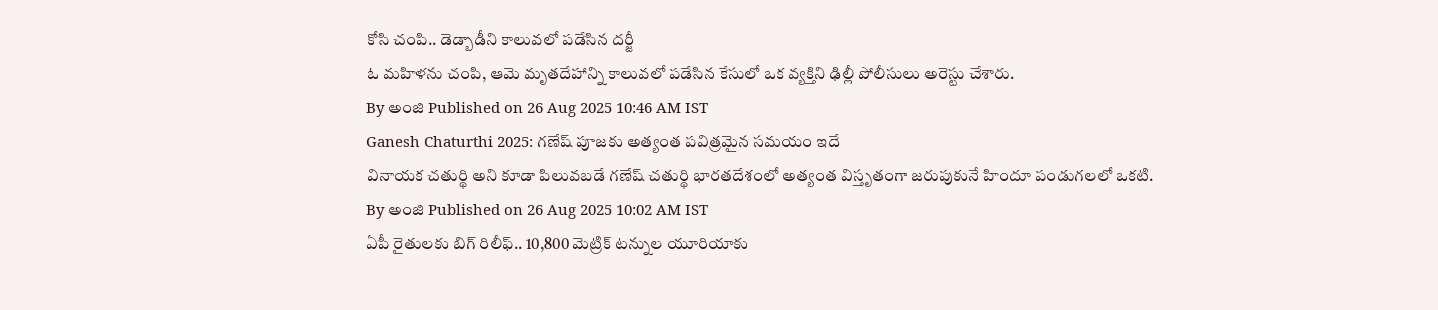కోసి చంపి.. డెడ్బాడీని కాలువలో పడేసిన దర్జీ
ఓ మహిళను చంపి, ఆమె మృతదేహాన్ని కాలువలో పడేసిన కేసులో ఒక వ్యక్తిని ఢిల్లీ పోలీసులు అరెస్టు చేశారు.
By అంజి Published on 26 Aug 2025 10:46 AM IST
Ganesh Chaturthi 2025: గణేష్ పూజకు అత్యంత పవిత్రమైన సమయం ఇదే
వినాయక చతుర్థి అని కూడా పిలువబడే గణేష్ చతుర్థి భారతదేశంలో అత్యంత విస్తృతంగా జరుపుకునే హిందూ పండుగలలో ఒకటి.
By అంజి Published on 26 Aug 2025 10:02 AM IST
ఏపీ రైతులకు బిగ్ రిలీఫ్.. 10,800 మెట్రిక్ టన్నుల యూరియాకు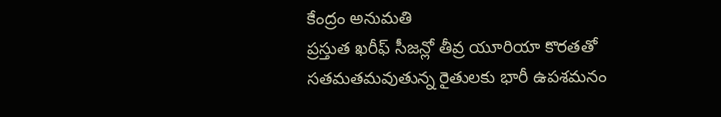కేంద్రం అనుమతి
ప్రస్తుత ఖరీఫ్ సీజన్లో తీవ్ర యూరియా కొరతతో సతమతమవుతున్న రైతులకు భారీ ఉపశమనం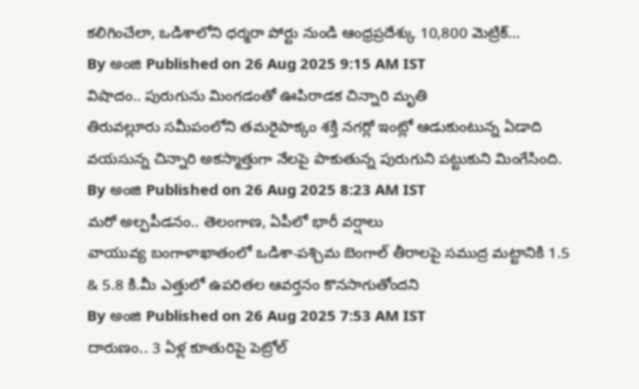కలిగించేలా, ఒడిశాలోని ధర్మరా పోర్టు నుండి ఆంధ్రప్రదేశ్కు 10,800 మెట్రిక్...
By అంజి Published on 26 Aug 2025 9:15 AM IST
విషాదం.. పురుగును మింగడంతో ఊపిరాడక చిన్నారి మృతి
తిరువల్లూరు సమీపంలోని తమరైపాక్కం శక్తి నగర్లో ఇంట్లో ఆడుకుంటున్న ఏడాది వయసున్న చిన్నారి అకస్మాత్తుగా నేలపై పాకుతున్న పురుగుని పట్టుకుని మింగేసింది.
By అంజి Published on 26 Aug 2025 8:23 AM IST
మరో అల్పపీడనం.. తెలంగాణ, ఏపీలో భారీ వర్షాలు
వాయువ్య బంగాళాఖాతంలో ఒడిశా-పశ్చిమ బెంగాల్ తీరాలపై సముద్ర మట్టానికి 1.5 & 5.8 కి.మీ ఎత్తులో ఉపరితల ఆవర్తనం కొనసాగుతోందని
By అంజి Published on 26 Aug 2025 7:53 AM IST
దారుణం.. 3 ఏళ్ల కూతురిపై పెట్రోల్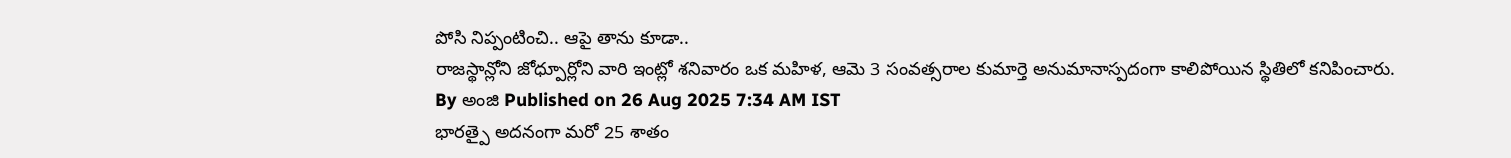పోసి నిప్పంటించి.. ఆపై తాను కూడా..
రాజస్థాన్లోని జోధ్పూర్లోని వారి ఇంట్లో శనివారం ఒక మహిళ, ఆమె 3 సంవత్సరాల కుమార్తె అనుమానాస్పదంగా కాలిపోయిన స్థితిలో కనిపించారు.
By అంజి Published on 26 Aug 2025 7:34 AM IST
భారత్పై అదనంగా మరో 25 శాతం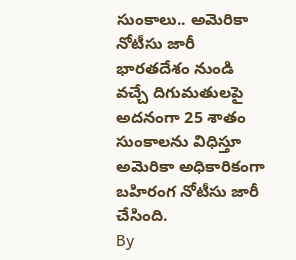సుంకాలు.. అమెరికా నోటీసు జారీ
భారతదేశం నుండి వచ్చే దిగుమతులపై అదనంగా 25 శాతం సుంకాలను విధిస్తూ అమెరికా అధికారికంగా బహిరంగ నోటీసు జారీ చేసింది.
By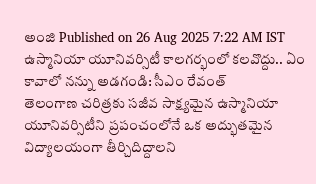అంజి Published on 26 Aug 2025 7:22 AM IST
ఉస్మానియా యూనివర్సిటీ కాలగర్భంలో కలవొద్దు.. ఏం కావాలో నన్ను అడగండి: సీఎం రేవంత్
తెలంగాణ చరిత్రకు సజీవ సాక్ష్యమైన ఉస్మానియా యూనివర్సిటీని ప్రపంచంలోనే ఒక అద్భుతమైన విద్యాలయంగా తీర్చిదిద్దాలని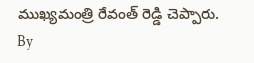ముఖ్యమంత్రి రేవంత్ రెడ్డి చెప్పారు.
By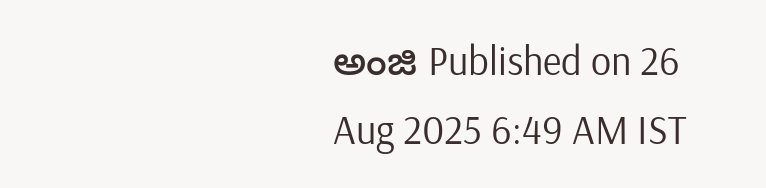అంజి Published on 26 Aug 2025 6:49 AM IST